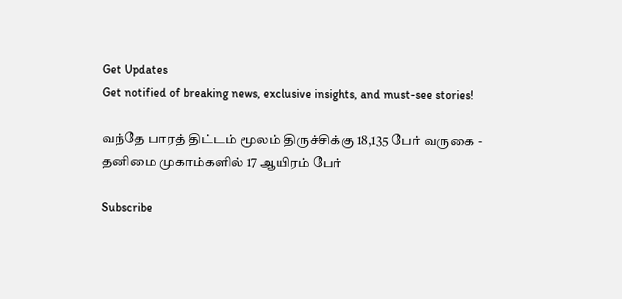Get Updates
Get notified of breaking news, exclusive insights, and must-see stories!

வந்தே பாரத் திட்டம் மூலம் திருச்சிக்கு 18,135 பேர் வருகை - தனிமை முகாம்களில் 17 ஆயிரம் பேர்

Subscribe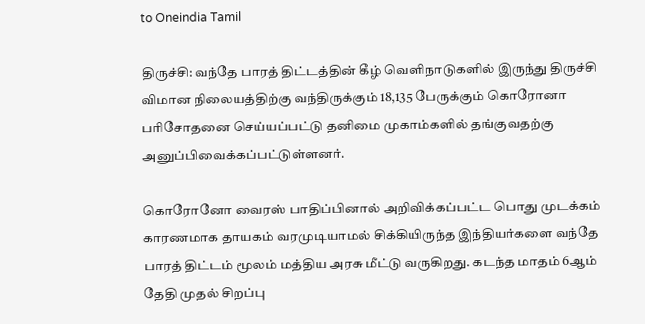to Oneindia Tamil

திருச்சி: வந்தே பாரத் திட்டத்தின் கீழ் வெளிநாடுகளில் இருந்து திருச்சி விமான நிலையத்திற்கு வந்திருக்கும் 18,135 பேருக்கும் கொரோனா பரிசோதனை செய்யப்பட்டு தனிமை முகாம்களில் தங்குவதற்கு அனுப்பிவைக்கப்பட்டுள்ளனர்.

கொரோனோ வைரஸ் பாதிப்பினால் அறிவிக்கப்பட்ட பொது முடக்கம் காரணமாக தாயகம் வரமுடியாமல் சிக்கியிருந்த இந்தியர்களை வந்தே பாரத் திட்டம் மூலம் மத்திய அரசு மீட்டு வருகிறது. கடந்த மாதம் 6ஆம் தேதி முதல் சிறப்பு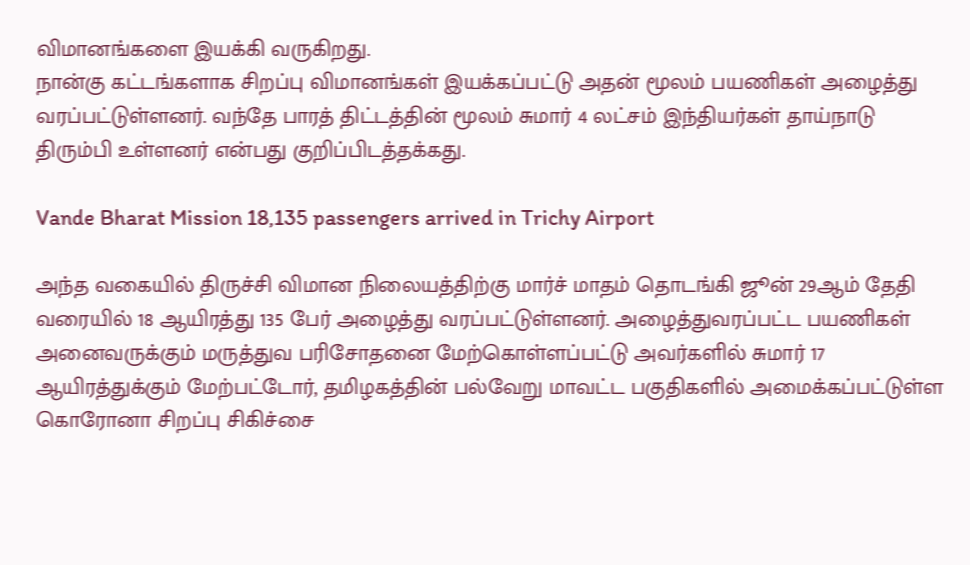விமானங்களை இயக்கி வருகிறது.
நான்கு கட்டங்களாக சிறப்பு விமானங்கள் இயக்கப்பட்டு அதன் மூலம் பயணிகள் அழைத்து வரப்பட்டுள்ளனர். வந்தே பாரத் திட்டத்தின் மூலம் சுமார் 4 லட்சம் இந்தியர்கள் தாய்நாடு திரும்பி உள்ளனர் என்பது குறிப்பிடத்தக்கது.

Vande Bharat Mission 18,135 passengers arrived in Trichy Airport

அந்த வகையில் திருச்சி விமான நிலையத்திற்கு மார்ச் மாதம் தொடங்கி ஜூன் 29ஆம் தேதி வரையில் 18 ஆயிரத்து 135 பேர் அழைத்து வரப்பட்டுள்ளனர். அழைத்துவரப்பட்ட பயணிகள் அனைவருக்கும் மருத்துவ பரிசோதனை மேற்கொள்ளப்பட்டு அவர்களில் சுமார் 17 ஆயிரத்துக்கும் மேற்பட்டோர், தமிழகத்தின் பல்வேறு மாவட்ட பகுதிகளில் அமைக்கப்பட்டுள்ள கொரோனா சிறப்பு சிகிச்சை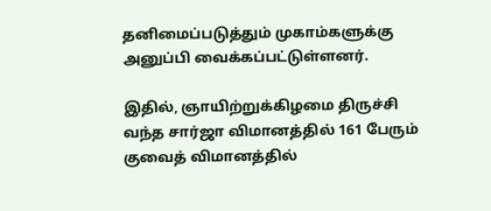தனிமைப்படுத்தும் முகாம்களுக்கு அனுப்பி வைக்கப்பட்டுள்ளனர்.

இதில், ஞாயிற்றுக்கிழமை திருச்சி வந்த சார்ஜா விமானத்தில் 161 பேரும் குவைத் விமானத்தில்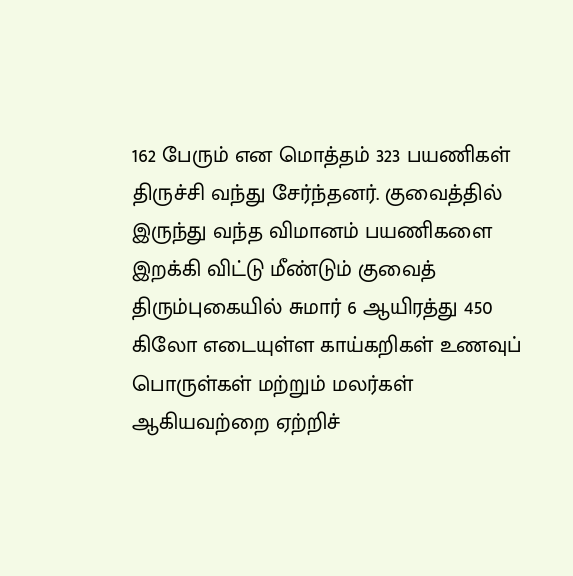162 பேரும் என மொத்தம் 323 பயணிகள் திருச்சி வந்து சேர்ந்தனர். குவைத்தில் இருந்து வந்த விமானம் பயணிகளை இறக்கி விட்டு மீண்டும் குவைத் திரும்புகையில் சுமார் 6 ஆயிரத்து 450 கிலோ எடையுள்ள காய்கறிகள் உணவுப் பொருள்கள் மற்றும் மலர்கள் ஆகியவற்றை ஏற்றிச்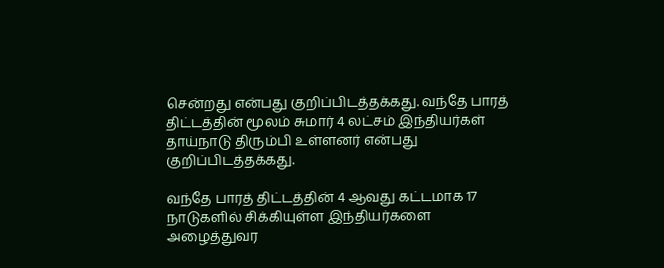சென்றது என்பது குறிப்பிடத்தக்கது. வந்தே பாரத் திட்டத்தின் மூலம் சுமார் 4 லட்சம் இந்தியர்கள் தாய்நாடு திரும்பி உள்ளனர் என்பது குறிப்பிடத்தக்கது.

வந்தே பாரத் திட்டத்தின் 4 ஆவது கட்டமாக 17 நாடுகளில் சிக்கியுள்ள இந்தியர்களை அழைத்துவர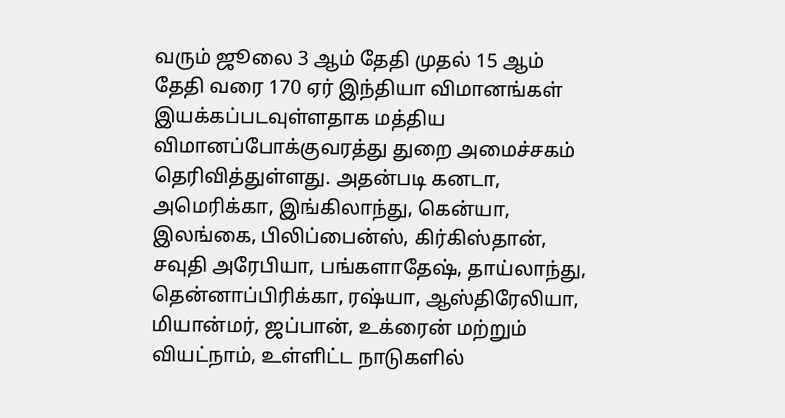வரும் ஜூலை 3 ஆம் தேதி முதல் 15 ஆம் தேதி வரை 170 ஏர் இந்தியா விமானங்கள் இயக்கப்படவுள்ளதாக மத்திய விமானப்போக்குவரத்து துறை அமைச்சகம் தெரிவித்துள்ளது. அதன்படி கனடா, அமெரிக்கா, இங்கிலாந்து, கென்யா, இலங்கை, பிலிப்பைன்ஸ், கிர்கிஸ்தான், சவுதி அரேபியா, பங்களாதேஷ், தாய்லாந்து, தென்னாப்பிரிக்கா, ரஷ்யா, ஆஸ்திரேலியா, மியான்மர், ஜப்பான், உக்ரைன் மற்றும் வியட்நாம், உள்ளிட்ட நாடுகளில்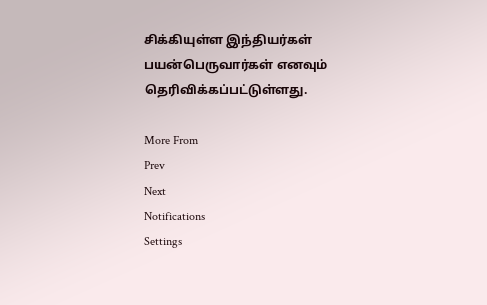சிக்கியுள்ள இந்தியர்கள் பயன்பெருவார்கள் எனவும் தெரிவிக்கப்பட்டுள்ளது.

More From
Prev
Next
Notifications
Settings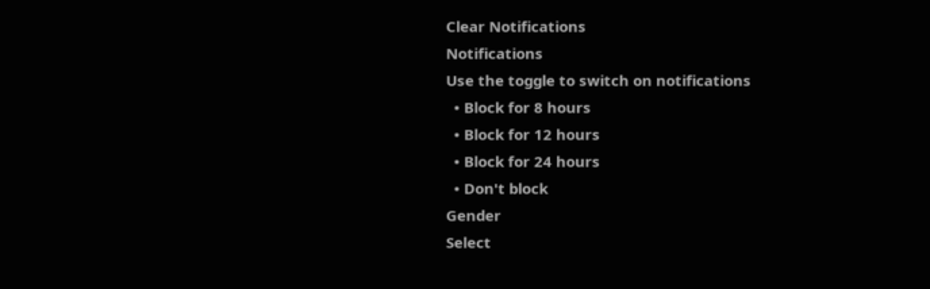Clear Notifications
Notifications
Use the toggle to switch on notifications
  • Block for 8 hours
  • Block for 12 hours
  • Block for 24 hours
  • Don't block
Gender
Select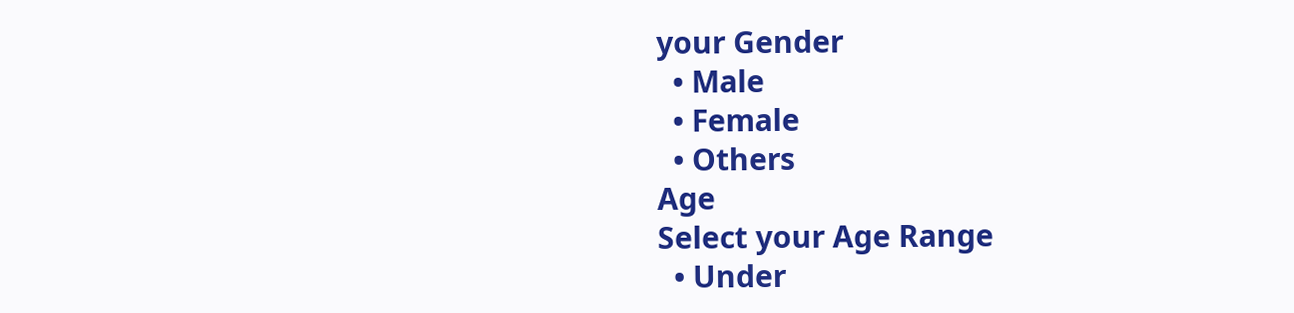your Gender
  • Male
  • Female
  • Others
Age
Select your Age Range
  • Under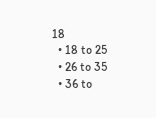18
  • 18 to 25
  • 26 to 35
  • 36 to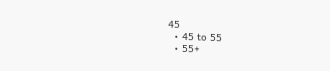45
  • 45 to 55
  • 55+